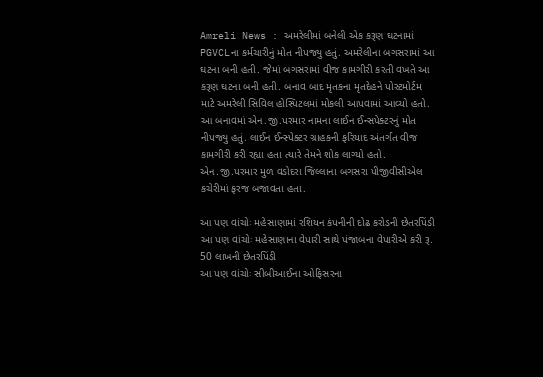Amreli News : અમરેલીમાં બનેલી એક કરૂણ ઘટનામાં PGVCLના કર્મચારીનું મોત નીપજ્યુ હતું. અમરેલીના બગસરામાં આ ઘટના બની હતી. જેમાં બગસરામાં વીજ કામગીરી કરતી વખતે આ કરૂણ ઘટના બની હતી. બનાવ બાદ મૃતકના મૃતદેહને પોસ્ટમોર્ટમ માટે અમરેલી સિવિલ હોસ્પિટલમાં મોકલી આપવામાં આવ્યો હતો.
આ બનાવમાં એન.જી.પરમાર નામના લાઈન ઈન્સપેક્ટરનું મોત નીપજ્યુ હતું. લાઈન ઈન્સ્પેક્ટર ગ્રાહકની ફરિયાદ અંતર્ગત વીજ કામગીરી કરી રહ્યા હતા ત્યારે તેમને શોક લાગ્યો હતો. એન.જી.પરમાર મુળ વડોદરા જિલ્લાના બગસરા પીજીવીસીએલ કચેરીમાં ફરજ બજાવતા હતા.

આ પણ વાંચોઃ મહેસાણામાં રશિયન કંપનીની દોઢ કરોડની છેતરપિંડી
આ પણ વાંચોઃ મહેસાણાના વેપારી સાથે પંજાબના વેપારીએ કરી રૂ. 50 લાખની છેતરપિંડી
આ પણ વાંચોઃ સીબીઆઈના ઓફિસરના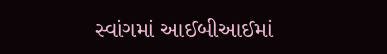સ્વાંગમાં આઈબીઆઈમાં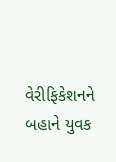વેરીફિકેશનને બહાને યુવક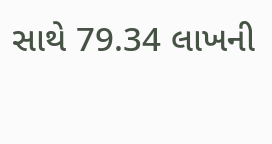સાથે 79.34 લાખની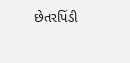છેતરપિંડી